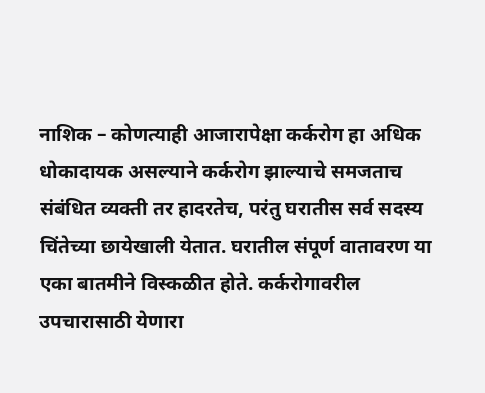नाशिक – कोणत्याही आजारापेक्षा कर्करोग हा अधिक धोकादायक असल्याने कर्करोग झाल्याचे समजताच संबंधित व्यक्ती तर हादरतेच, परंतु घरातीस सर्व सदस्य चिंतेच्या छायेखाली येतात. घरातील संपूर्ण वातावरण या एका बातमीने विस्कळीत होते. कर्करोगावरील उपचारासाठी येणारा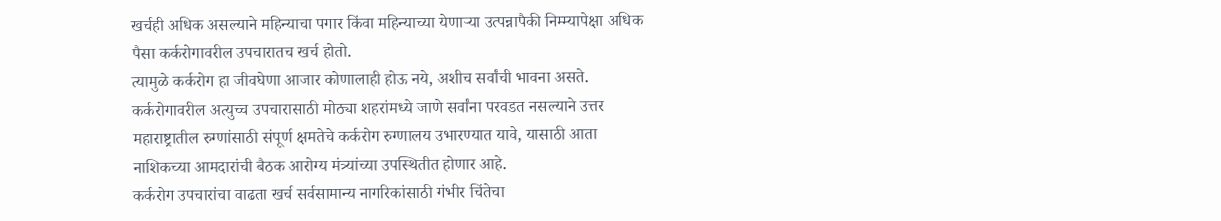खर्चही अधिक असल्याने महिन्याचा पगार किंवा महिन्याच्या येणाऱ्या उत्पन्नापैकी निम्म्यापेक्षा अधिक पैसा कर्करोगावरील उपचारातच खर्च होतो.
त्यामुळे कर्करोग हा जीवघेणा आजार कोणालाही होऊ नये, अशीच सर्वांची भावना असते. कर्करोगावरील अत्युच्च उपचारासाठी मोठ्या शहरांमध्ये जाणे सर्वांना परवडत नसल्याने उत्तर महाराष्ट्रातील रुग्णांसाठी संपूर्ण क्षमतेचे कर्करोग रुग्णालय उभारण्यात यावे, यासाठी आता नाशिकच्या आमदारांची बैठक आरोग्य मंत्र्यांच्या उपस्थितीत होणार आहे.
कर्करोग उपचारांचा वाढता खर्च सर्वसामान्य नागरिकांसाठी गंभीर चिंतेचा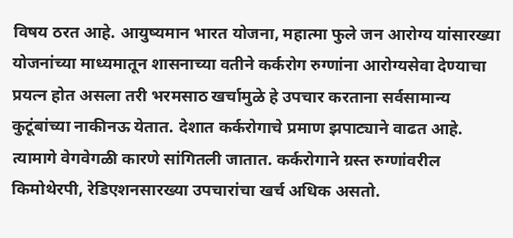विषय ठरत आहे. आयुष्यमान भारत योजना, महात्मा फुले जन आरोग्य यांसारख्या योजनांच्या माध्यमातून शासनाच्या वतीने कर्करोग रुग्णांना आरोग्यसेवा देण्याचा प्रयत्न होत असला तरी भरमसाठ खर्चामुळे हे उपचार करताना सर्वसामान्य कुटूंबांच्या नाकीनऊ येतात. देशात कर्करोगाचे प्रमाण झपाट्याने वाढत आहे.
त्यामागे वेगवेगळी कारणे सांगितली जातात. कर्करोगाने ग्रस्त रुग्णांवरील किमोथेरपी, रेडिएशनसारख्या उपचारांचा खर्च अधिक असतो.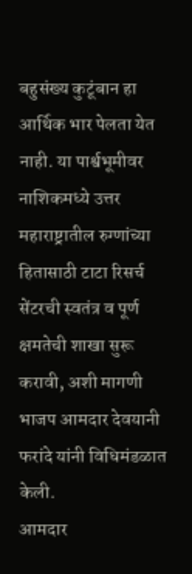बहुसंख्य कुटूंबान हा आर्थिक भार पेलता येत नाही. या पार्श्वभूमीवर नाशिकमध्ये उत्तर महाराष्ट्रातील रुग्णांच्या हितासाठी टाटा रिसर्च सेंटरची स्वतंत्र व पूर्ण क्षमतेची शाखा सुरू करावी, अशी मागणी भाजप आमदार देवयानी फरांदे यांनी विधिमंडळात केली.
आमदार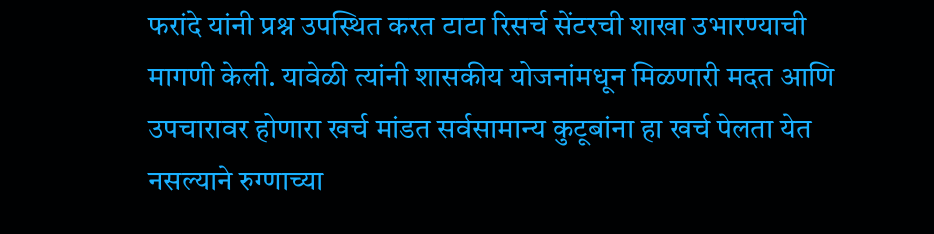फरांदे यांनी प्रश्न उपस्थित करत टाटा रिसर्च सेंटरची शाखा उभारण्याची मागणी केली. यावेळी त्यांनी शासकीय योजनांमधून मिळणारी मदत आणि उपचारावर होणारा खर्च मांडत सर्वसामान्य कुटूबांना हा खर्च पेलता येत नसल्याने रुग्णाच्या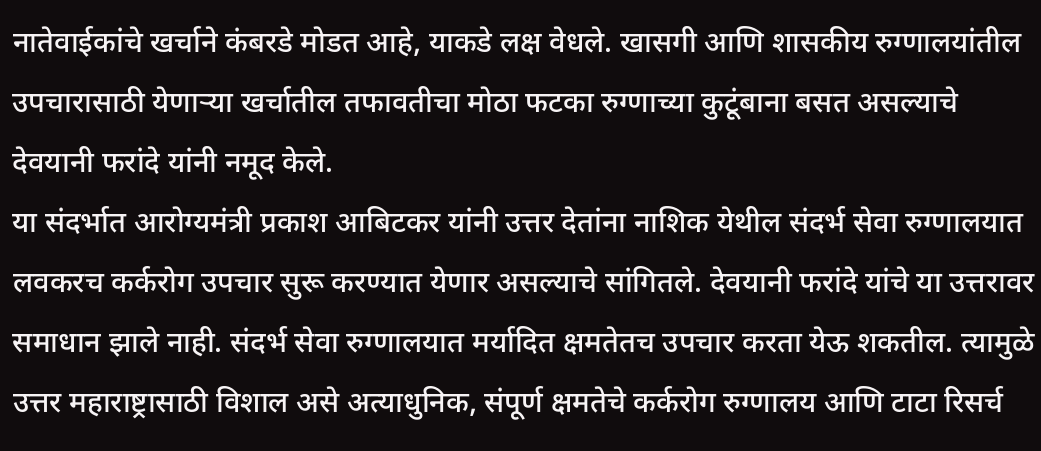नातेवाईकांचे खर्चाने कंबरडे मोडत आहे, याकडे लक्ष वेधले. खासगी आणि शासकीय रुग्णालयांतील उपचारासाठी येणाऱ्या खर्चातील तफावतीचा मोठा फटका रुग्णाच्या कुटूंबाना बसत असल्याचे देवयानी फरांदे यांनी नमूद केले.
या संदर्भात आरोग्यमंत्री प्रकाश आबिटकर यांनी उत्तर देतांना नाशिक येथील संदर्भ सेवा रुग्णालयात लवकरच कर्करोग उपचार सुरू करण्यात येणार असल्याचे सांगितले. देवयानी फरांदे यांचे या उत्तरावर समाधान झाले नाही. संदर्भ सेवा रुग्णालयात मर्यादित क्षमतेतच उपचार करता येऊ शकतील. त्यामुळे उत्तर महाराष्ट्रासाठी विशाल असे अत्याधुनिक, संपूर्ण क्षमतेचे कर्करोग रुग्णालय आणि टाटा रिसर्च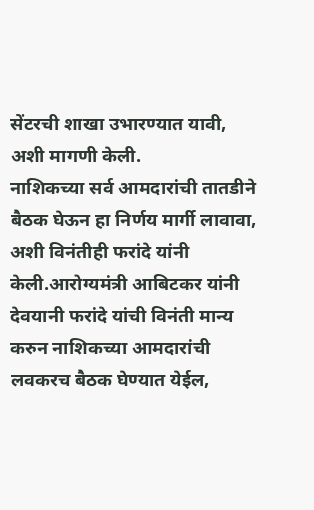सेंटरची शाखा उभारण्यात यावी, अशी मागणी केली.
नाशिकच्या सर्व आमदारांची तातडीने बैठक घेऊन हा निर्णय मार्गी लावावा, अशी विनंतीही फरांदे यांनी केली.आरोग्यमंत्री आबिटकर यांनी देवयानी फरांदे यांची विनंती मान्य करुन नाशिकच्या आमदारांची लवकरच बैठक घेण्यात येईल,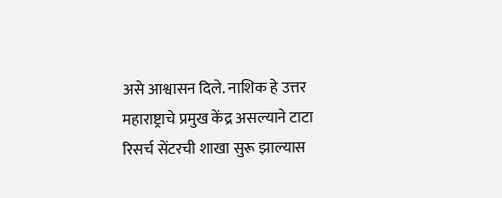असे आश्वासन दिले. नाशिक हे उत्तर महाराष्ट्राचे प्रमुख केंद्र असल्याने टाटा रिसर्च सेंटरची शाखा सुरू झाल्यास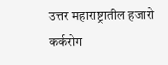उत्तर महाराष्ट्रातील हजारो कर्करोग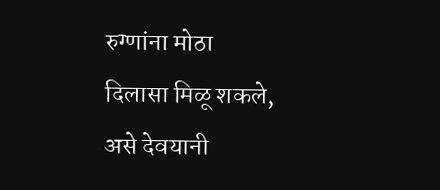रुग्णांना मोठा दिलासा मिळू शकले, असे देवयानी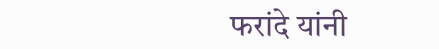फरांदे यांनी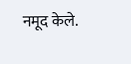नमूद केले.